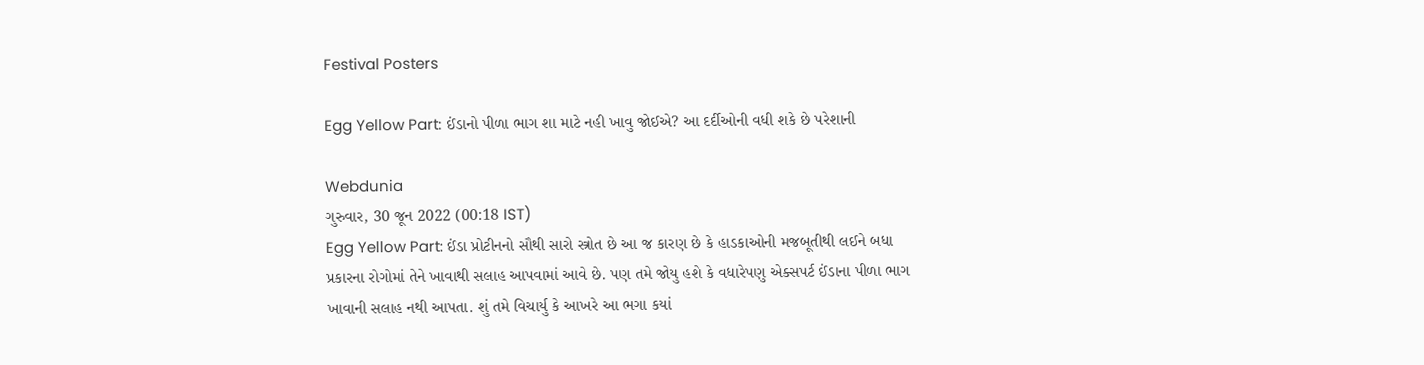Festival Posters

Egg Yellow Part: ઈંડાનો પીળા ભાગ શા માટે નહી ખાવુ જોઈએ? આ દર્દીઓની વધી શકે છે પરેશાની

Webdunia
ગુરુવાર, 30 જૂન 2022 (00:18 IST)
Egg Yellow Part: ઈંડા પ્રોટીનનો સૌથી સારો સ્ત્રોત છે આ જ કારણ છે કે હાડકાઓની મજબૂતીથી લઈને બધા પ્રકારના રોગોમાં તેને ખાવાથી સલાહ આપવામાં આવે છે. પણ તમે જોયુ હશે કે વધારેપણુ એક્સપર્ટ ઈંડાના પીળા ભાગ ખાવાની સલાહ નથી આપતા. શું તમે વિચાર્યુ કે આખરે આ ભગા કયાં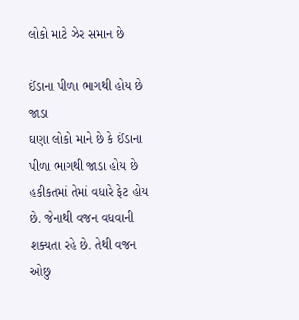લોકો માટે ઝેર સમાન છે

ઈંડાના પીળા ભાગથી હોય છે જાડા
ઘણા લોકો માને છે કે ઈંડાના પીળા ભાગથી જાડા હોય છે હકીકતમાં તેમાં વધારે ફેટ હોય છે. જેનાથી વજન વધવાની શક્યતા રહે છે. તેથી વજન ઓછુ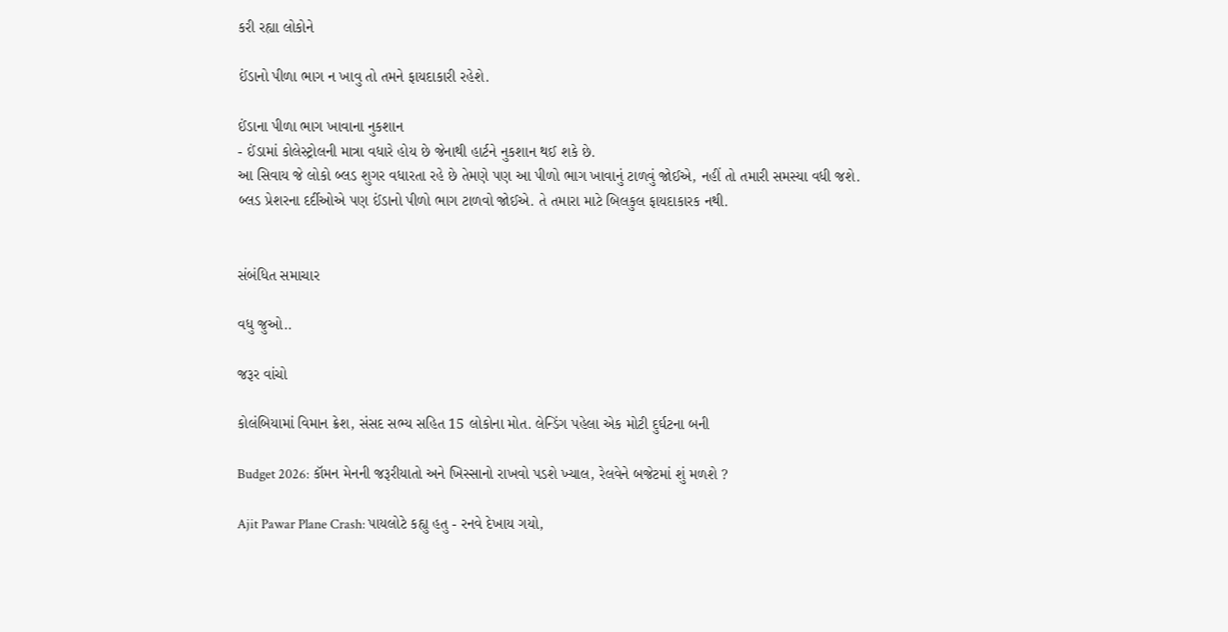કરી રહ્યા લોકોને

ઈંડાનો પીળા ભાગ ન ખાવુ તો તમને ફાયદાકારી રહેશે.

ઈંડાના પીળા ભાગ ખાવાના નુકશાન
- ઈંડામાં કોલેસ્ટ્રોલની માત્રા વધારે હોય છે જેનાથી હાર્ટને નુકશાન થઈ શકે છે.
આ સિવાય જે લોકો બ્લડ શુગર વધારતા રહે છે તેમણે પણ આ પીળો ભાગ ખાવાનું ટાળવું જોઈએ, નહીં તો તમારી સમસ્યા વધી જશે.
બ્લડ પ્રેશરના દર્દીઓએ પણ ઈંડાનો પીળો ભાગ ટાળવો જોઈએ. તે તમારા માટે બિલકુલ ફાયદાકારક નથી.


સંબંધિત સમાચાર

વધુ જુઓ..

જરૂર વાંચો

કોલંબિયામાં વિમાન ક્રેશ, સંસદ સભ્ય સહિત 15 લોકોના મોત. લેન્ડિંગ પહેલા એક મોટી દુર્ઘટના બની

Budget 2026: કૉમન મેનની જરૂરીયાતો અને ખિસ્સાનો રાખવો પડશે ખ્યાલ, રેલવેને બજેટમાં શું મળશે ?

Ajit Pawar Plane Crash: પાયલોટે કહ્યુ હતુ - રનવે દેખાય ગયો,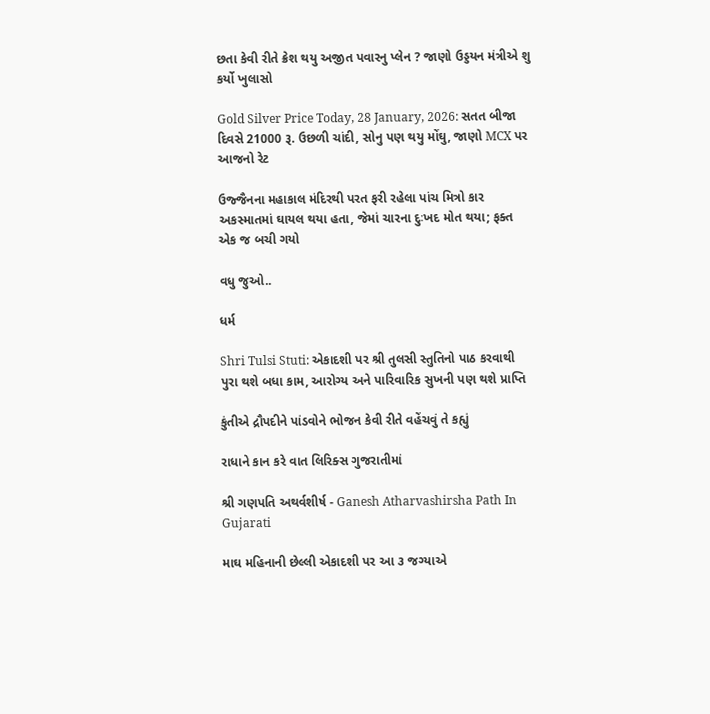છતા કેવી રીતે ક્રેશ થયુ અજીત પવારનુ પ્લેન ? જાણો ઉડ્ડયન મંત્રીએ શુ કર્યો ખુલાસો

Gold Silver Price Today, 28 January, 2026: સતત બીજા દિવસે 21000 રૂ. ઉછળી ચાંદી, સોનુ પણ થયુ મોંઘુ, જાણો MCX પર આજનો રેટ

ઉજ્જૈનના મહાકાલ મંદિરથી પરત ફરી રહેલા પાંચ મિત્રો કાર અકસ્માતમાં ઘાયલ થયા હતા, જેમાં ચારના દુઃખદ મોત થયા; ફક્ત એક જ બચી ગયો

વધુ જુઓ..

ધર્મ

Shri Tulsi Stuti: એકાદશી પર શ્રી તુલસી સ્તુતિનો પાઠ કરવાથી પુરા થશે બધા કામ, આરોગ્ય અને પારિવારિક સુખની પણ થશે પ્રાપ્તિ

કુંતીએ દ્રૌપદીને પાંડવોને ભોજન કેવી રીતે વહેંચવું તે કહ્યું

રાધાને કાન કરે વાત લિરિક્સ ગુજરાતીમાં

શ્રી ગણપતિ અથર્વશીર્ષ - Ganesh Atharvashirsha Path In Gujarati

માઘ મહિનાની છેલ્લી એકાદશી પર આ ૩ જગ્યાએ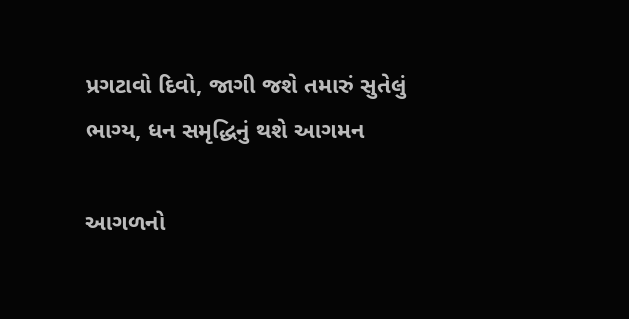પ્રગટાવો દિવો, જાગી જશે તમારું સુતેલું ભાગ્ય, ધન સમૃદ્ધિનું થશે આગમન

આગળનો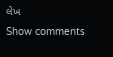લેખ
Show comments